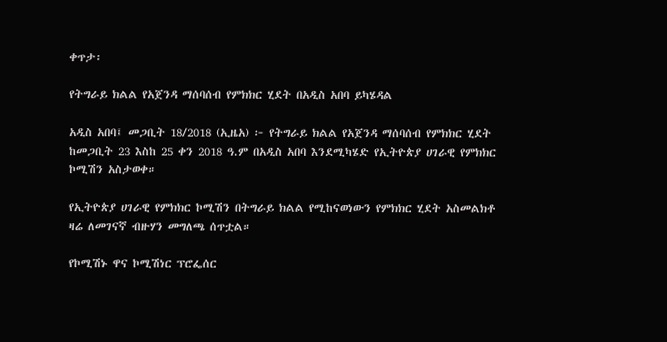ቀጥታ፡

የትግራይ ክልል የአጀንዳ ማሰባሰብ የምክክር ሂደት በአዲስ አበባ ይካሄዳል

አዲስ አበባ፤ መጋቢት 18/2018 (ኢዜአ) ፦ የትግራይ ክልል የአጀንዳ ማሰባሰብ የምክክር ሂደት ከመጋቢት 23 እስከ 25 ቀን 2018 ዓ.ም በአዲስ አበባ እንደሚካሄድ የኢትዮጵያ ሀገራዊ የምክክር ኮሚሽን አስታወቀ።

የኢትዮጵያ ሀገራዊ የምክክር ኮሚሽን በትግራይ ክልል የሚከናወነውን የምክክር ሂደት አስመልክቶ ዛሬ ለመገናኛ ብዙሃን መግለጫ ሰጥቷል።

የኮሚሽኑ ዋና ኮሚሽነር ፕሮፌሰር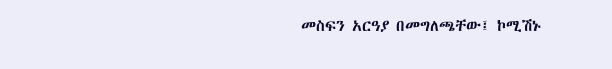መስፍን አርዓያ በመግለጫቸው፤ ኮሚሽኑ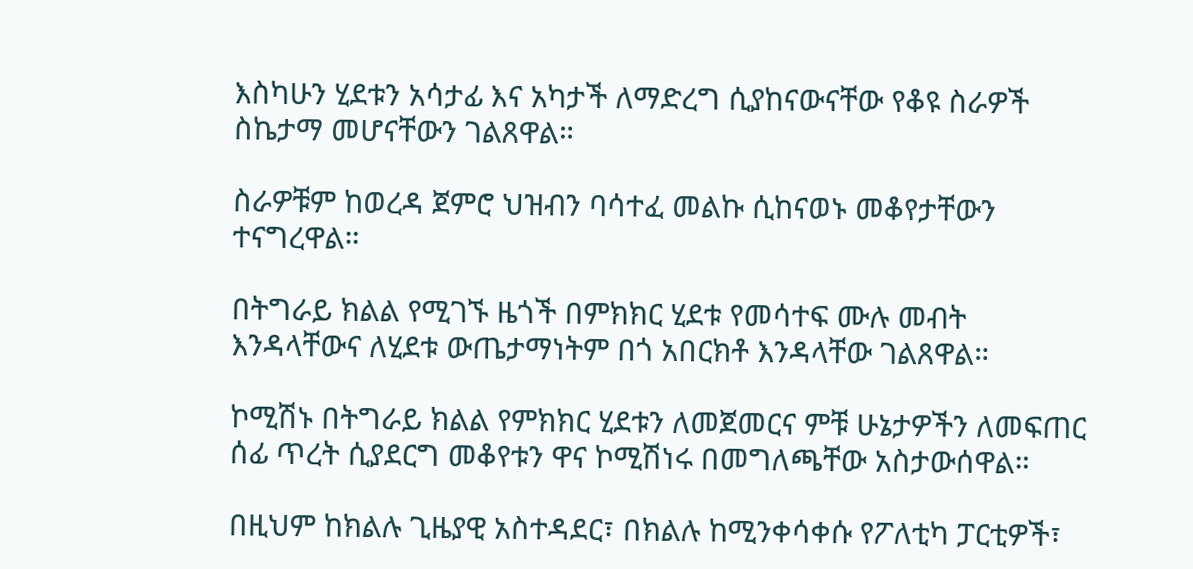እስካሁን ሂደቱን አሳታፊ እና አካታች ለማድረግ ሲያከናውናቸው የቆዩ ስራዎች ስኬታማ መሆናቸውን ገልጸዋል።

ስራዎቹም ከወረዳ ጀምሮ ህዝብን ባሳተፈ መልኩ ሲከናወኑ መቆየታቸውን ተናግረዋል።

በትግራይ ክልል የሚገኙ ዜጎች በምክክር ሂደቱ የመሳተፍ ሙሉ መብት እንዳላቸውና ለሂደቱ ውጤታማነትም በጎ አበርክቶ እንዳላቸው ገልጸዋል።

ኮሚሽኑ በትግራይ ክልል የምክክር ሂደቱን ለመጀመርና ምቹ ሁኔታዎችን ለመፍጠር ሰፊ ጥረት ሲያደርግ መቆየቱን ዋና ኮሚሽነሩ በመግለጫቸው አስታውሰዋል።

በዚህም ከክልሉ ጊዜያዊ አስተዳደር፣ በክልሉ ከሚንቀሳቀሱ የፖለቲካ ፓርቲዎች፣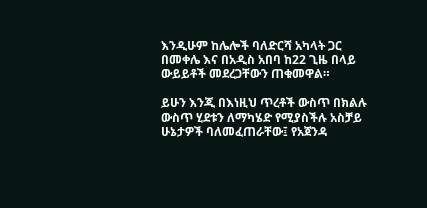እንዲሁም ከሌሎች ባለድርሻ አካላት ጋር በመቀሌ እና በአዲስ አበባ ከ22 ጊዜ በላይ ውይይቶች መደረጋቸውን ጠቁመዋል።

ይሁን እንጂ በእነዚህ ጥረቶች ውስጥ በክልሉ ውስጥ ሂደቱን ለማካሄድ የሚያስችሉ አስቻይ ሁኔታዎች ባለመፈጠራቸው፤ የአጀንዳ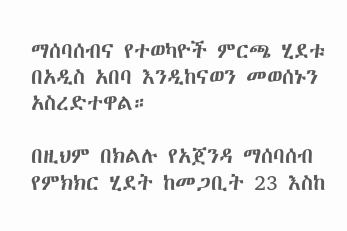ማሰባሰብና የተወካዮች ምርጫ ሂደቱ በአዲስ አበባ እንዲከናወን መወሰኑን አስረድተዋል።

በዚህም በክልሉ የአጀንዳ ማሰባሰብ የምክክር ሂደት ከመጋቢት 23 እስከ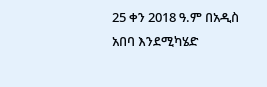25 ቀን 2018 ዓ.ም በአዲስ አበባ እንደሚካሄድ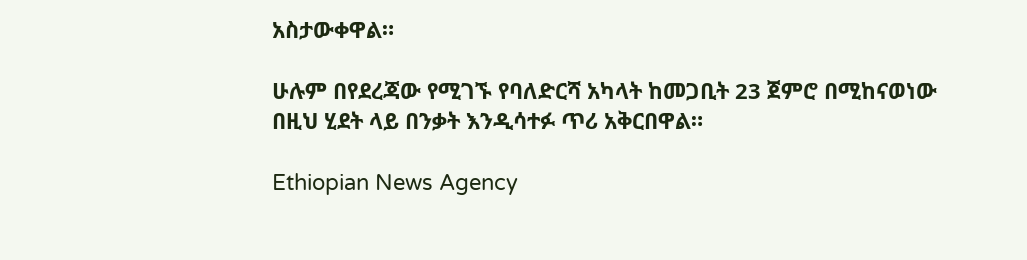አስታውቀዋል።

ሁሉም በየደረጃው የሚገኙ የባለድርሻ አካላት ከመጋቢት 23 ጀምሮ በሚከናወነው በዚህ ሂደት ላይ በንቃት እንዲሳተፉ ጥሪ አቅርበዋል።

Ethiopian News Agency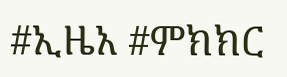#ኢዜአ #ምክክር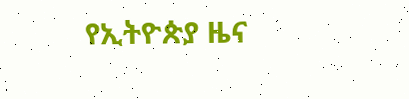የኢትዮጵያ ዜና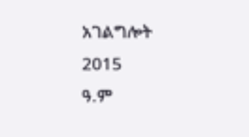አገልግሎት
2015
ዓ.ም